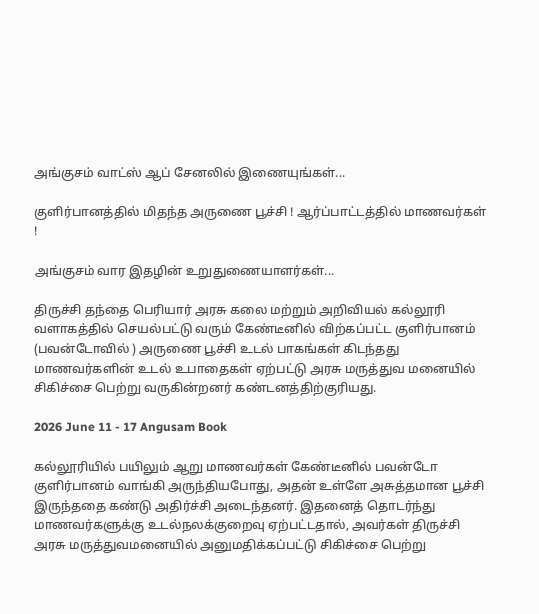அங்குசம் வாட்ஸ் ஆப் சேனலில் இணையுங்கள்...

குளிர்பானத்தில் மிதந்த அருணை பூச்சி ! ஆர்ப்பாட்டத்தில் மாணவர்கள் !

அங்குசம் வார இதழின் உறுதுணையாளர்கள்...

திருச்சி தந்தை பெரியார் அரசு கலை மற்றும் அறிவியல் கல்லூரி வளாகத்தில் செயல்பட்டு வரும் கேண்டீனில் விற்கப்பட்ட குளிர்பானம் (பவன்டோவில் ) அருணை பூச்சி உடல் பாகங்கள் கிடந்தது மாணவர்களின் உடல் உபாதைகள் ஏற்பட்டு அரசு மருத்துவ மனையில் சிகிச்சை பெற்று வருகின்றனர் கண்டனத்திற்குரியது.

2026 June 11 - 17 Angusam Book

கல்லூரியில் பயிலும் ஆறு மாணவர்கள் கேண்டீனில் பவன்டோ குளிர்பானம் வாங்கி அருந்தியபோது, அதன் உள்ளே அசுத்தமான பூச்சி இருந்ததை கண்டு அதிர்ச்சி அடைந்தனர். இதனைத் தொடர்ந்து மாணவர்களுக்கு உடல்நலக்குறைவு ஏற்பட்டதால், அவர்கள் திருச்சி அரசு மருத்துவமனையில் அனுமதிக்கப்பட்டு சிகிச்சை பெற்று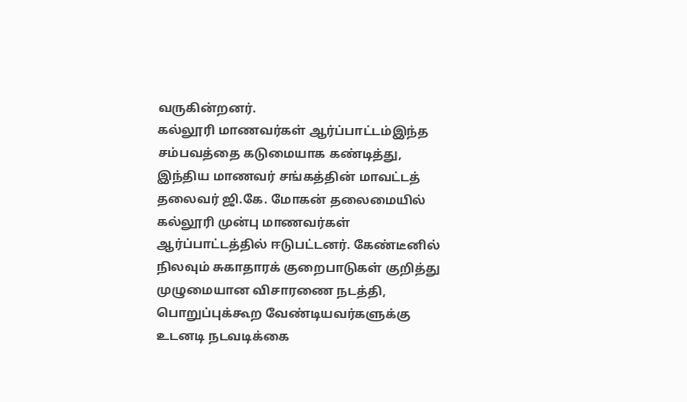வருகின்றனர்.
கல்லூரி மாணவர்கள் ஆர்ப்பாட்டம்இந்த சம்பவத்தை கடுமையாக கண்டித்து, இந்திய மாணவர் சங்கத்தின் மாவட்டத் தலைவர் ஜி.கே. மோகன் தலைமையில் கல்லூரி முன்பு மாணவர்கள் ஆர்ப்பாட்டத்தில் ஈடுபட்டனர். கேண்டீனில் நிலவும் சுகாதாரக் குறைபாடுகள் குறித்து முழுமையான விசாரணை நடத்தி, பொறுப்புக்கூற வேண்டியவர்களுக்கு உடனடி நடவடிக்கை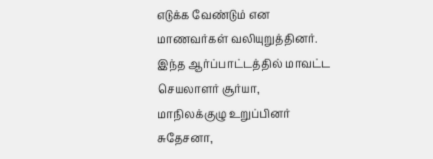எடுக்க வேண்டும் என மாணவர்கள் வலியுறுத்தினர்.
இந்த ஆர்ப்பாட்டத்தில் மாவட்ட செயலாளர் சூர்யா, மாநிலக்குழு உறுப்பினர் சுதேசனா,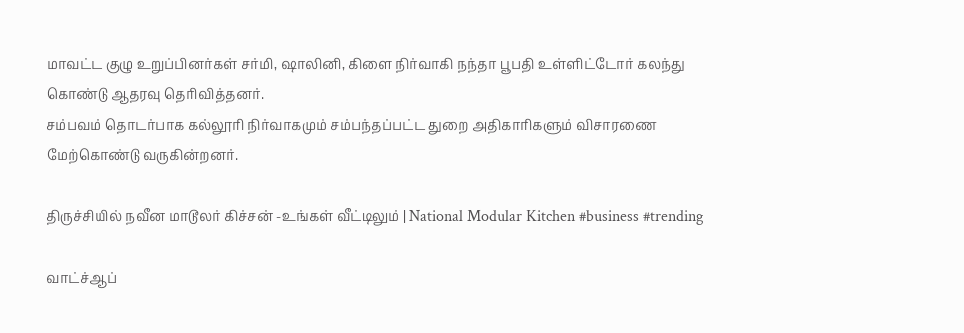மாவட்ட குழு உறுப்பினர்கள் சர்மி, ஷாலினி, கிளை நிர்வாகி நந்தா பூபதி உள்ளிட்டோர் கலந்து கொண்டு ஆதரவு தெரிவித்தனர்.
சம்பவம் தொடர்பாக கல்லூரி நிர்வாகமும் சம்பந்தப்பட்ட துறை அதிகாரிகளும் விசாரணை மேற்கொண்டு வருகின்றனர்.

திருச்சியில் நவீன மாடூலர் கிச்சன் -உங்கள் வீட்டிலும் | National Modular Kitchen #business #trending

வாட்ச்ஆப்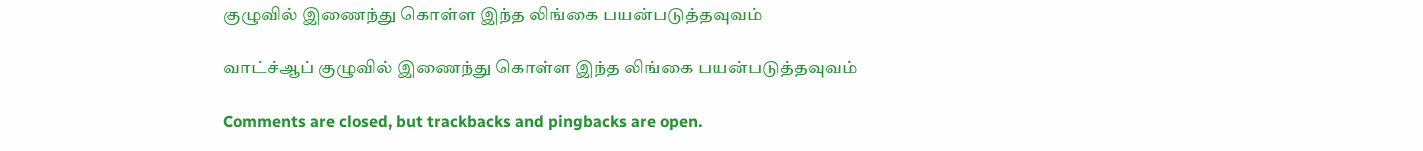குழுவில் இணைந்து கொள்ள இந்த லிங்கை பயன்படுத்தவுவம்

வாட்ச்ஆப் குழுவில் இணைந்து கொள்ள இந்த லிங்கை பயன்படுத்தவுவம்

Comments are closed, but trackbacks and pingbacks are open.